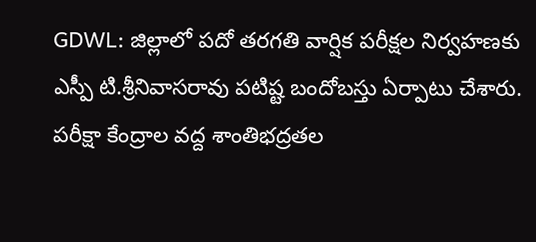GDWL: జిల్లాలో పదో తరగతి వార్షిక పరీక్షల నిర్వహణకు ఎస్పీ టి.శ్రీనివాసరావు పటిష్ట బందోబస్తు ఏర్పాటు చేశారు. పరీక్షా కేంద్రాల వద్ద శాంతిభద్రతల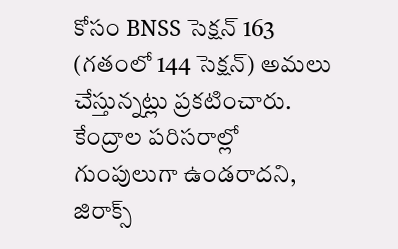కోసం BNSS సెక్షన్ 163 (గతంలో 144 సెక్షన్) అమలు చేస్తున్నట్లు ప్రకటించారు. కేంద్రాల పరిసరాల్లో గుంపులుగా ఉండరాదని, జిరాక్స్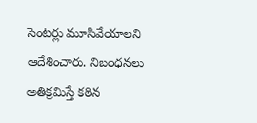సెంటర్లు మూసివేయాలని ఆదేశించారు. నిబంధనలు అతిక్రమిస్తే కఠిన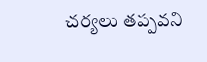చర్యలు తప్పవని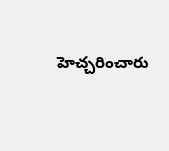హెచ్చరించారు